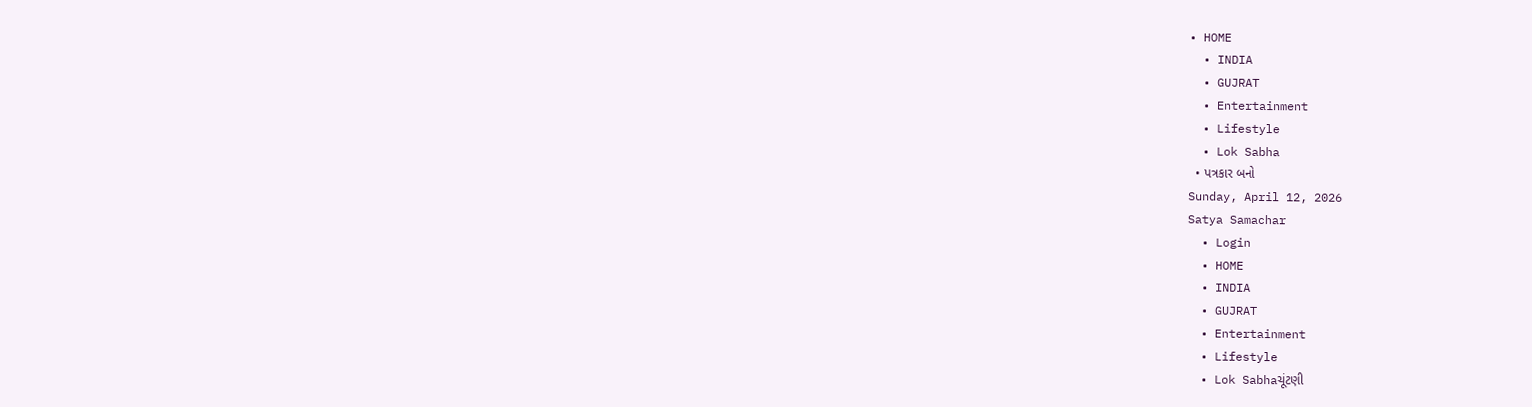• HOME
  • INDIA
  • GUJRAT
  • Entertainment
  • Lifestyle
  • Lok Sabha
  • પત્રકાર બનો
Sunday, April 12, 2026
Satya Samachar
  • Login
  • HOME
  • INDIA
  • GUJRAT
  • Entertainment
  • Lifestyle
  • Lok Sabhaચૂંટણી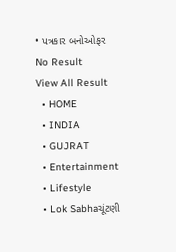• પત્રકાર બનોઓફર
No Result
View All Result
  • HOME
  • INDIA
  • GUJRAT
  • Entertainment
  • Lifestyle
  • Lok Sabhaચૂંટણી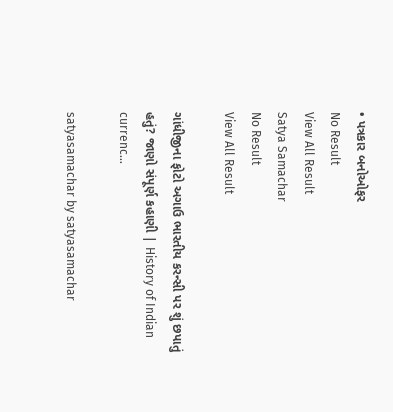• પત્રકાર બનોઓફર
No Result
View All Result
Satya Samachar
No Result
View All Result

ગાંધીજીના ફોટો અગાઉ ભારતીય કરન્સી પર શું છપાતું હતું? જાણો સંપૂર્ણ કહાણી | History of Indian currenc…

satyasamachar by satyasamachar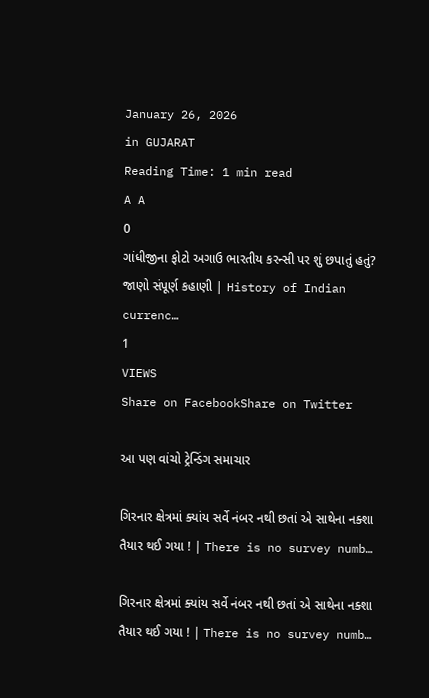January 26, 2026
in GUJARAT
Reading Time: 1 min read
A A
0
ગાંધીજીના ફોટો અગાઉ ભારતીય કરન્સી પર શું છપાતું હતું? જાણો સંપૂર્ણ કહાણી | History of Indian currenc…
1
VIEWS
Share on FacebookShare on Twitter

આ પણ વાંચો ટ્રેન્ડિંગ સમાચાર

ગિરનાર ક્ષેત્રમાં ક્યાંય સર્વે નંબર નથી છતાં એ સાથેના નક્શા તૈયાર થઈ ગયા ! | There is no survey numb…

ગિરનાર ક્ષેત્રમાં ક્યાંય સર્વે નંબર નથી છતાં એ સાથેના નક્શા તૈયાર થઈ ગયા ! | There is no survey numb…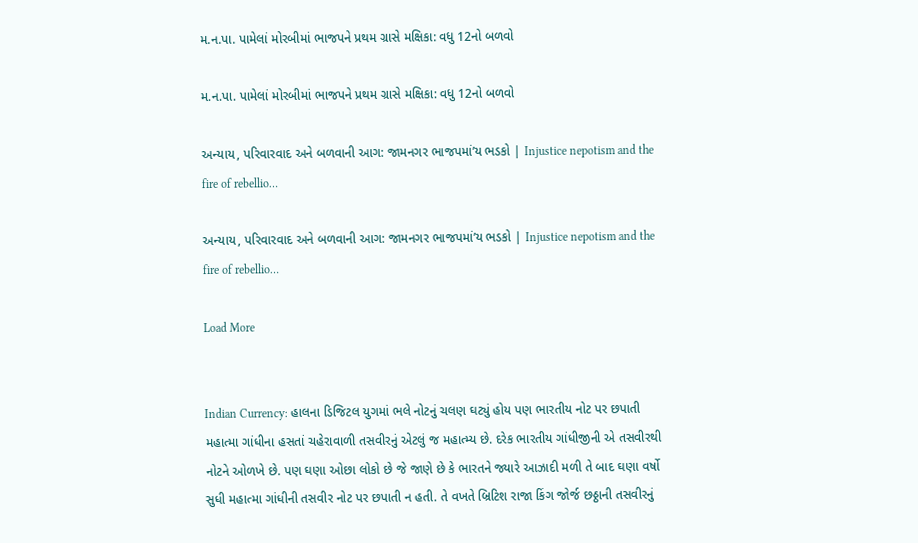મ.ન.પા. પામેલાં મોરબીમાં ભાજપને પ્રથમ ગ્રાસે મક્ષિકા: વધુ 12નો બળવો

મ.ન.પા. પામેલાં મોરબીમાં ભાજપને પ્રથમ ગ્રાસે મક્ષિકા: વધુ 12નો બળવો

અન્યાય, પરિવારવાદ અને બળવાની આગ: જામનગર ભાજપમાં’ય ભડકો | Injustice nepotism and the fire of rebellio…

અન્યાય, પરિવારવાદ અને બળવાની આગ: જામનગર ભાજપમાં’ય ભડકો | Injustice nepotism and the fire of rebellio…

Load More


Indian Currency: હાલના ડિજિટલ યુગમાં ભલે નોટનું ચલણ ઘટ્યું હોય પણ ભારતીય નોટ પર છપાતી મહાત્મા ગાંધીના હસતાં ચહેરાવાળી તસવીરનું એટલું જ મહાત્મ્ય છે. દરેક ભારતીય ગાંધીજીની એ તસવીરથી નોટને ઓળખે છે. પણ ઘણા ઓછા લોકો છે જે જાણે છે કે ભારતને જ્યારે આઝાદી મળી તે બાદ ઘણા વર્ષો સુધી મહાત્મા ગાંધીની તસવીર નોટ પર છપાતી ન હતી. તે વખતે બ્રિટિશ રાજા કિંગ જોર્જ છઠ્ઠાની તસવીરનું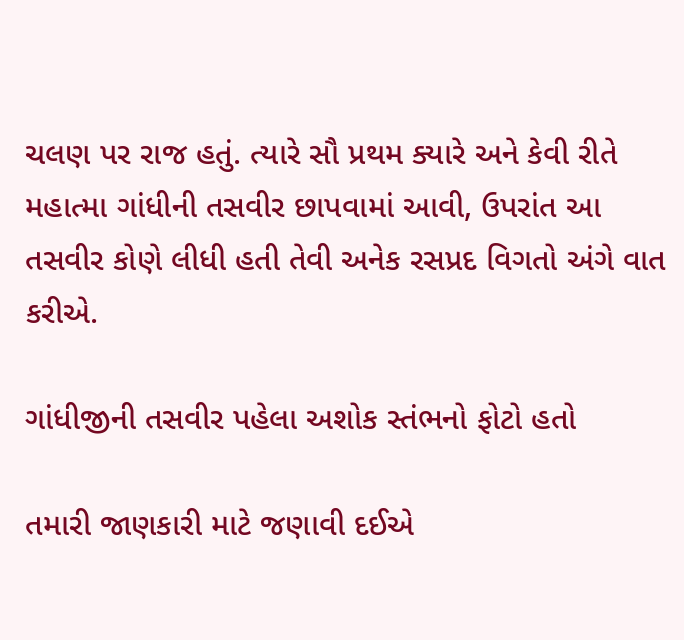ચલણ પર રાજ હતું. ત્યારે સૌ પ્રથમ ક્યારે અને કેવી રીતે મહાત્મા ગાંધીની તસવીર છાપવામાં આવી, ઉપરાંત આ તસવીર કોણે લીધી હતી તેવી અનેક રસપ્રદ વિગતો અંગે વાત કરીએ.

ગાંધીજીની તસવીર પહેલા અશોક સ્તંભનો ફોટો હતો

તમારી જાણકારી માટે જણાવી દઈએ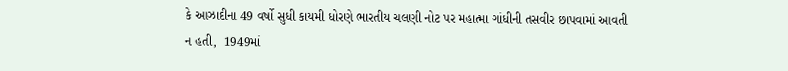કે આઝાદીના 49 વર્ષો સુધી કાયમી ધોરણે ભારતીય ચલણી નોટ પર મહાત્મા ગાંધીની તસવીર છાપવામાં આવતી ન હતી,  1949માં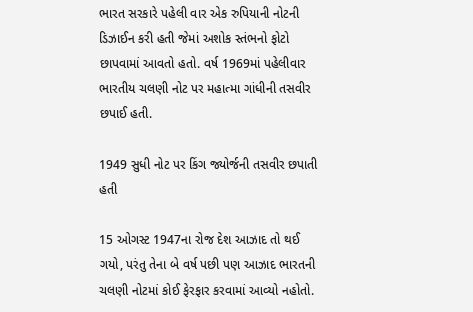ભારત સરકારે પહેલી વાર એક રુપિયાની નોટની ડિઝાઈન કરી હતી જેમાં અશોક સ્તંભનો ફોટો છાપવામાં આવતો હતો. વર્ષ 1969માં પહેલીવાર ભારતીય ચલણી નોટ પર મહાત્મા ગાંધીની તસવીર છપાઈ હતી.

1949 સુધી નોટ પર કિંગ જ્યોર્જની તસવીર છપાતી હતી

15 ઓગસ્ટ 1947ના રોજ દેશ આઝાદ તો થઈ ગયો, પરંતુ તેના બે વર્ષ પછી પણ આઝાદ ભારતની ચલણી નોટમાં કોઈ ફેરફાર કરવામાં આવ્યો નહોતો.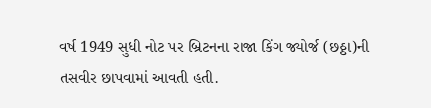વર્ષ 1949 સુધી નોટ પર બ્રિટનના રાજા કિંગ જ્યોર્જ (છઠ્ઠા)ની તસવીર છાપવામાં આવતી હતી.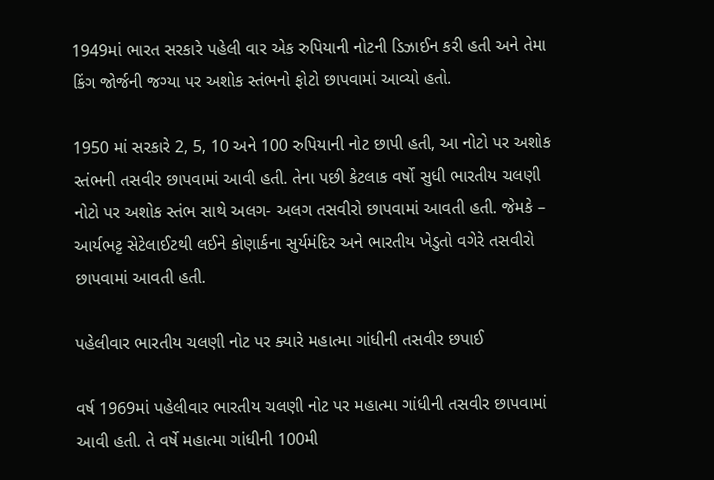1949માં ભારત સરકારે પહેલી વાર એક રુપિયાની નોટની ડિઝાઈન કરી હતી અને તેમા કિંગ જોર્જની જગ્યા પર અશોક સ્તંભનો ફોટો છાપવામાં આવ્યો હતો.

1950 માં સરકારે 2, 5, 10 અને 100 રુપિયાની નોટ છાપી હતી, આ નોટો પર અશોક સ્તંભની તસવીર છાપવામાં આવી હતી. તેના પછી કેટલાક વર્ષો સુધી ભારતીય ચલણી નોટો પર અશોક સ્તંભ સાથે અલગ- અલગ તસવીરો છાપવામાં આવતી હતી. જેમકે – આર્યભટ્ટ સેટેલાઈટથી લઈને કોણાર્કના સુર્યમંદિર અને ભારતીય ખેડુતો વગેરે તસવીરો છાપવામાં આવતી હતી.

પહેલીવાર ભારતીય ચલણી નોટ પર ક્યારે મહાત્મા ગાંધીની તસવીર છપાઈ

વર્ષ 1969માં પહેલીવાર ભારતીય ચલણી નોટ પર મહાત્મા ગાંધીની તસવીર છાપવામાં આવી હતી. તે વર્ષે મહાત્મા ગાંધીની 100મી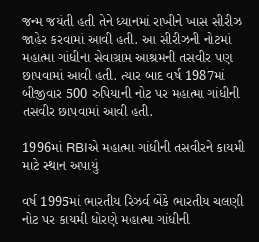જન્મ જયંતી હતી તેને ધ્યાનમાં રાખીને ખાસ સીરીઝ જાહેર કરવામાં આવી હતી. આ સીરીઝની નોટમાં મહાત્મા ગાંધીના સેવાગ્રામ આશ્રમની તસવીર પણ છાપવામાં આવી હતી. ત્યાર બાદ વર્ષ 1987માં બીજીવાર 500 રુપિયાની નોટ પર મહાત્મા ગાંધીની તસવીર છાપવામાં આવી હતી.

1996માં RBIએ મહાત્મા ગાંધીની તસવીરને કાયમી માટે સ્થાન અપાયું

વર્ષ 1995માં ભારતીય રિઝર્વ બેંકે ભારતીય ચલણી નોટ પર કાયમી ધોરણે મહાત્મા ગાંધીની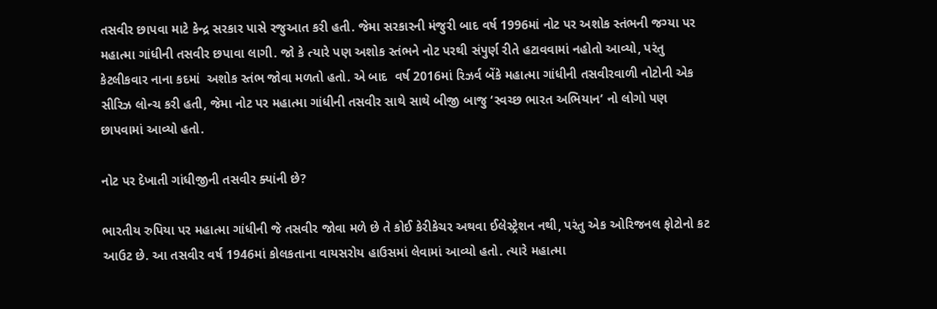તસવીર છાપવા માટે કેન્દ્ર સરકાર પાસે રજુઆત કરી હતી. જેમા સરકારની મંજુરી બાદ વર્ષ 1996માં નોટ પર અશોક સ્તંભની જગ્યા પર મહાત્મા ગાંધીની તસવીર છપાવા લાગી. જો કે ત્યારે પણ અશોક સ્તંભને નોટ પરથી સંપુર્ણ રીતે હટાવવામાં નહોતો આવ્યો, પરંતુ કેટલીકવાર નાના કદમાં  અશોક સ્તંભ જોવા મળતો હતો. એ બાદ  વર્ષ 2016માં રિઝર્વ બેંકે મહાત્મા ગાંધીની તસવીરવાળી નોટોની એક સીરિઝ લોન્ચ કરી હતી, જેમા નોટ પર મહાત્મા ગાંધીની તસવીર સાથે સાથે બીજી બાજુ ‘સ્વચ્છ ભારત અભિયાન’ નો લોગો પણ છાપવામાં આવ્યો હતો.

નોટ પર દેખાતી ગાંધીજીની તસવીર ક્યાંની છે?

ભારતીય રુપિયા પર મહાત્મા ગાંધીની જે તસવીર જોવા મળે છે તે કોઈ કેરીકેચર અથવા ઈલેસ્ટ્રેશન નથી, પરંતુ એક ઓરિજનલ ફોટોનો કટ આઉટ છે. આ તસવીર વર્ષ 1946માં કોલકતાના વાયસરોય હાઉસમાં લેવામાં આવ્યો હતો. ત્યારે મહાત્મા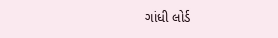ગાંધી લોર્ડ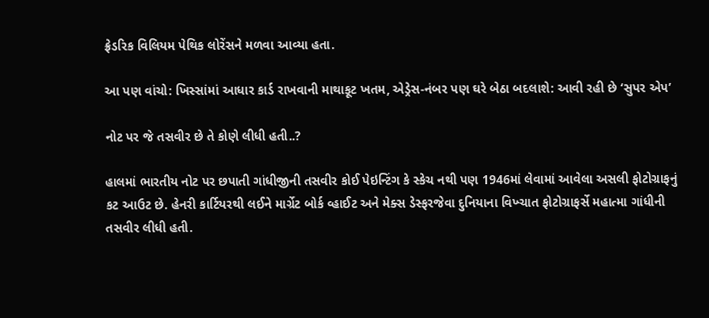ફ્રેડરિક વિલિયમ પેથિક લોરેંસને મળવા આવ્યા હતા.

આ પણ વાંચો: ખિસ્સાંમાં આધાર કાર્ડ રાખવાની માથાકૂટ ખતમ, એડ્રેસ-નંબર પણ ઘરે બેઠા બદલાશે: આવી રહી છે ‘સુપર એપ’

નોટ પર જે તસવીર છે તે કોણે લીધી હતી..?

હાલમાં ભારતીય નોટ પર છપાતી ગાંધીજીની તસવીર કોઈ પેઇન્ટિંગ કે સ્કેચ નથી પણ 1946માં લેવામાં આવેલા અસલી ફોટોગ્રાફનું કટ આઉટ છે. હેનરી કાર્ટિયરથી લઈને માર્ગ્રેટ બોર્ક વ્હાઈટ અને મેક્સ ડેસ્ફરજેવા દુનિયાના વિખ્ચાત ફોટોગ્રાફર્સે મહાત્મા ગાંધીની તસવીર લીધી હતી.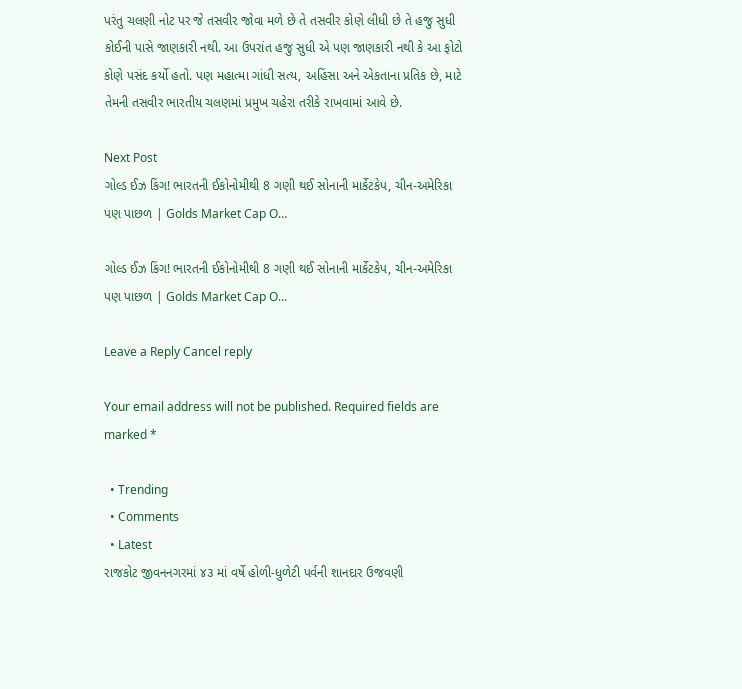પરંતુ ચલણી નોટ પર જે તસવીર જોવા મળે છે તે તસવીર કોણે લીધી છે તે હજુ સુધી કોઈની પાસે જાણકારી નથી. આ ઉપરાંત હજુ સુધી એ પણ જાણકારી નથી કે આ ફોટો કોણે પસંદ કર્યો હતો. પણ મહાત્મા ગાંધી સત્ય, અહિંસા અને એકતાના પ્રતિક છે, માટે તેમની તસવીર ભારતીય ચલણમાં પ્રમુખ ચહેરા તરીકે રાખવામાં આવે છે.

Next Post
ગોલ્ડ ઈઝ કિંગ! ભારતની ઈકોનોમીથી 8 ગણી થઈ સોનાની માર્કેટકેપ, ચીન-અમેરિકા પણ પાછળ | Golds Market Cap O…

ગોલ્ડ ઈઝ કિંગ! ભારતની ઈકોનોમીથી 8 ગણી થઈ સોનાની માર્કેટકેપ, ચીન-અમેરિકા પણ પાછળ | Golds Market Cap O...

Leave a Reply Cancel reply

Your email address will not be published. Required fields are marked *

  • Trending
  • Comments
  • Latest
રાજકોટ જીવનનગરમાં ૪૩ માં વર્ષે હોળી-ધુળેટી પર્વની શાનદાર ઉજવણી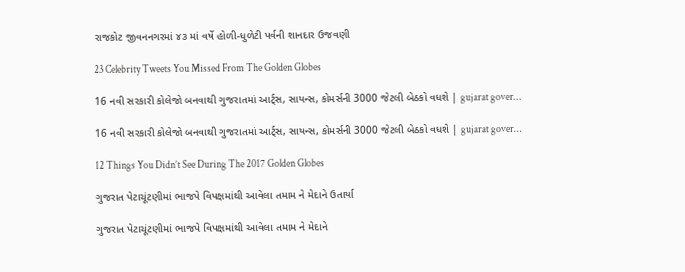રાજકોટ જીવનનગરમાં ૪૩ માં વર્ષે હોળી-ધુળેટી પર્વની શાનદાર ઉજવણી

23 Celebrity Tweets You Missed From The Golden Globes

16 નવી સરકારી કોલેજો બનવાથી ગુજરાતમાં આર્ટ્સ, સાયન્સ, કોમર્સની 3000 જેટલી બેઠકો વધશે | gujarat gover…

16 નવી સરકારી કોલેજો બનવાથી ગુજરાતમાં આર્ટ્સ, સાયન્સ, કોમર્સની 3000 જેટલી બેઠકો વધશે | gujarat gover…

12 Things You Didn’t See During The 2017 Golden Globes

ગુજરાત પેટાચૂંટણીમાં ભાજપે વિપક્ષમાંથી આવેલા તમામ ને મેદાને ઉતાર્યા

ગુજરાત પેટાચૂંટણીમાં ભાજપે વિપક્ષમાંથી આવેલા તમામ ને મેદાને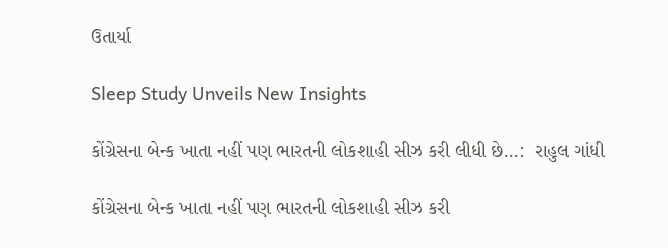ઉતાર્યા

Sleep Study Unveils New Insights

કોંગ્રેસના બેન્ક ખાતા નહીં પણ ભારતની લોકશાહી સીઝ કરી લીધી છે…:  રાહુલ ગાંધી

કોંગ્રેસના બેન્ક ખાતા નહીં પણ ભારતની લોકશાહી સીઝ કરી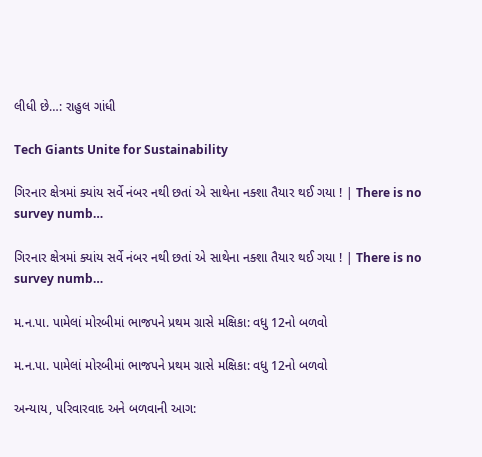લીધી છે…: રાહુલ ગાંધી

Tech Giants Unite for Sustainability

ગિરનાર ક્ષેત્રમાં ક્યાંય સર્વે નંબર નથી છતાં એ સાથેના નક્શા તૈયાર થઈ ગયા ! | There is no survey numb…

ગિરનાર ક્ષેત્રમાં ક્યાંય સર્વે નંબર નથી છતાં એ સાથેના નક્શા તૈયાર થઈ ગયા ! | There is no survey numb…

મ.ન.પા. પામેલાં મોરબીમાં ભાજપને પ્રથમ ગ્રાસે મક્ષિકા: વધુ 12નો બળવો

મ.ન.પા. પામેલાં મોરબીમાં ભાજપને પ્રથમ ગ્રાસે મક્ષિકા: વધુ 12નો બળવો

અન્યાય, પરિવારવાદ અને બળવાની આગ: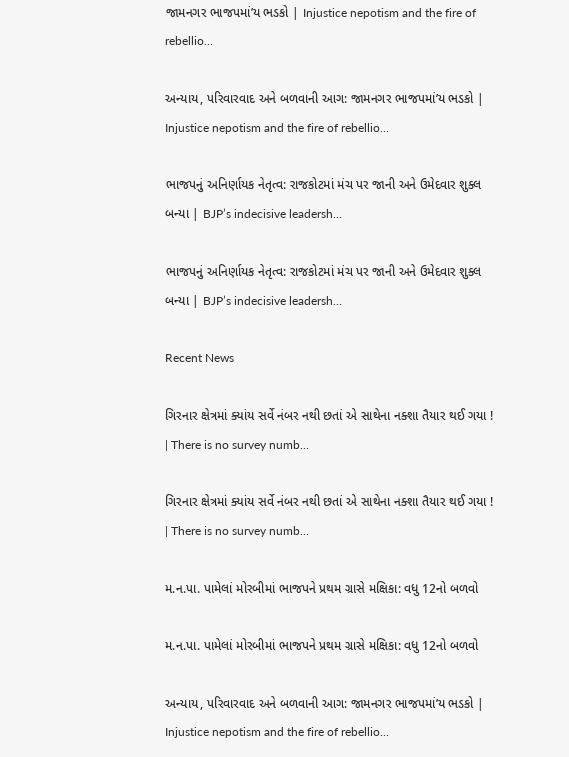જામનગર ભાજપમાં’ય ભડકો | Injustice nepotism and the fire of rebellio…

અન્યાય, પરિવારવાદ અને બળવાની આગ: જામનગર ભાજપમાં’ય ભડકો | Injustice nepotism and the fire of rebellio…

ભાજપનું અનિર્ણાયક નેતૃત્વ: રાજકોટમાં મંચ પર જાની અને ઉમેદવાર શુક્લ બન્યા | BJP’s indecisive leadersh…

ભાજપનું અનિર્ણાયક નેતૃત્વ: રાજકોટમાં મંચ પર જાની અને ઉમેદવાર શુક્લ બન્યા | BJP’s indecisive leadersh…

Recent News

ગિરનાર ક્ષેત્રમાં ક્યાંય સર્વે નંબર નથી છતાં એ સાથેના નક્શા તૈયાર થઈ ગયા ! | There is no survey numb…

ગિરનાર ક્ષેત્રમાં ક્યાંય સર્વે નંબર નથી છતાં એ સાથેના નક્શા તૈયાર થઈ ગયા ! | There is no survey numb…

મ.ન.પા. પામેલાં મોરબીમાં ભાજપને પ્રથમ ગ્રાસે મક્ષિકા: વધુ 12નો બળવો

મ.ન.પા. પામેલાં મોરબીમાં ભાજપને પ્રથમ ગ્રાસે મક્ષિકા: વધુ 12નો બળવો

અન્યાય, પરિવારવાદ અને બળવાની આગ: જામનગર ભાજપમાં’ય ભડકો | Injustice nepotism and the fire of rebellio…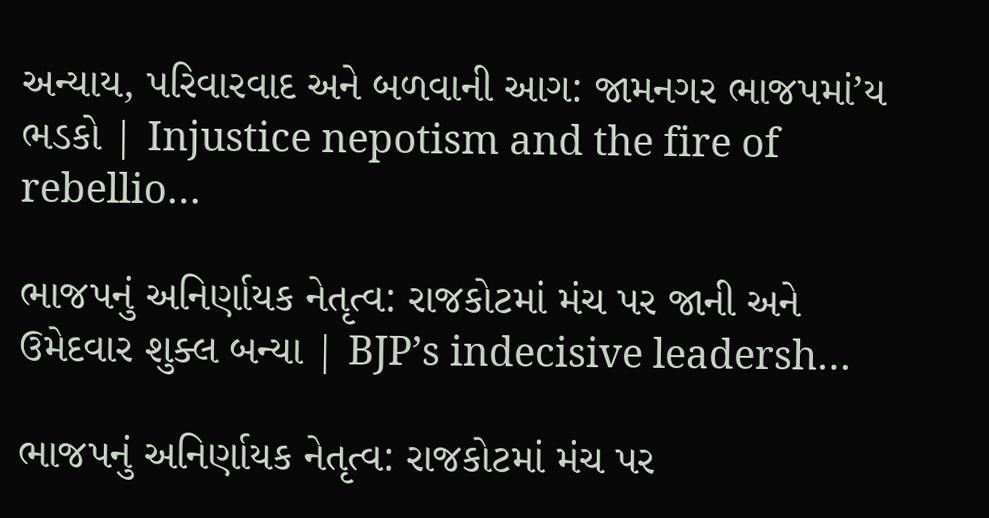અન્યાય, પરિવારવાદ અને બળવાની આગ: જામનગર ભાજપમાં’ય ભડકો | Injustice nepotism and the fire of rebellio…

ભાજપનું અનિર્ણાયક નેતૃત્વ: રાજકોટમાં મંચ પર જાની અને ઉમેદવાર શુક્લ બન્યા | BJP’s indecisive leadersh…

ભાજપનું અનિર્ણાયક નેતૃત્વ: રાજકોટમાં મંચ પર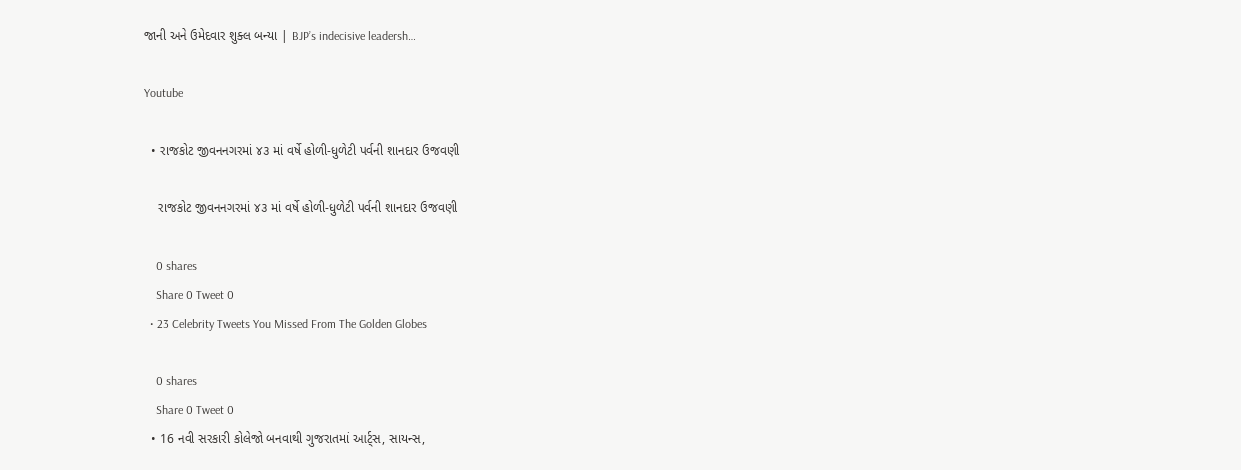જાની અને ઉમેદવાર શુક્લ બન્યા | BJP’s indecisive leadersh…

Youtube

  • રાજકોટ જીવનનગરમાં ૪૩ માં વર્ષે હોળી-ધુળેટી પર્વની શાનદાર ઉજવણી

    રાજકોટ જીવનનગરમાં ૪૩ માં વર્ષે હોળી-ધુળેટી પર્વની શાનદાર ઉજવણી

    0 shares
    Share 0 Tweet 0
  • 23 Celebrity Tweets You Missed From The Golden Globes

    0 shares
    Share 0 Tweet 0
  • 16 નવી સરકારી કોલેજો બનવાથી ગુજરાતમાં આર્ટ્સ, સાયન્સ,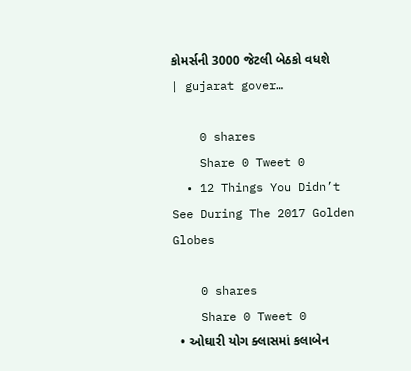કોમર્સની 3000 જેટલી બેઠકો વધશે | gujarat gover…

    0 shares
    Share 0 Tweet 0
  • 12 Things You Didn’t See During The 2017 Golden Globes

    0 shares
    Share 0 Tweet 0
  • ઓઘારી યોગ ક્લાસમાં કલાબેન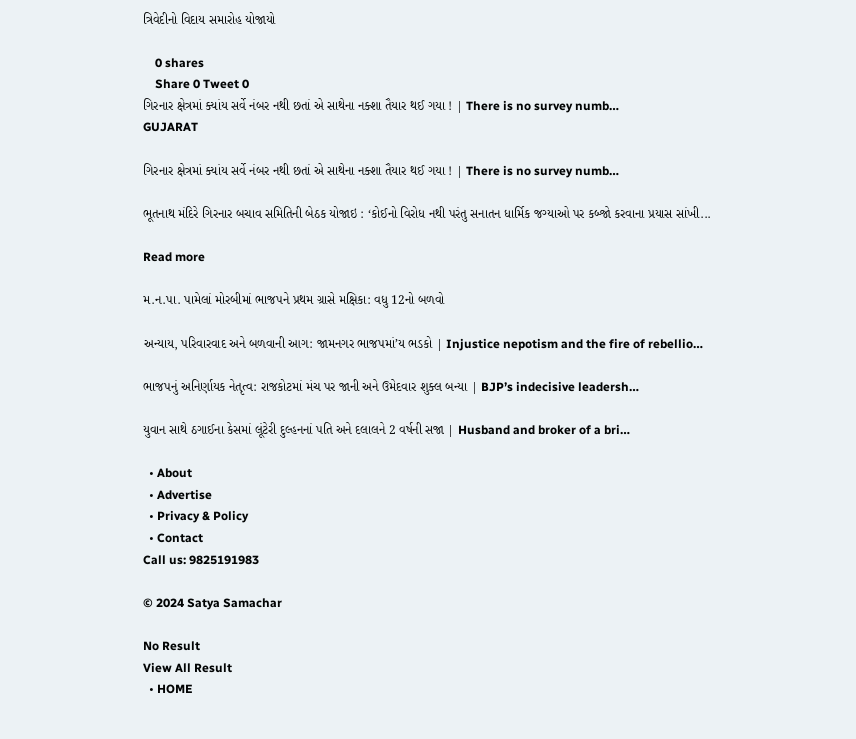ત્રિવેદીનો વિદાય સમારોહ યોજાયો

    0 shares
    Share 0 Tweet 0
ગિરનાર ક્ષેત્રમાં ક્યાંય સર્વે નંબર નથી છતાં એ સાથેના નક્શા તૈયાર થઈ ગયા ! | There is no survey numb…
GUJARAT

ગિરનાર ક્ષેત્રમાં ક્યાંય સર્વે નંબર નથી છતાં એ સાથેના નક્શા તૈયાર થઈ ગયા ! | There is no survey numb…

ભૂતનાથ મંદિરે ગિરનાર બચાવ સમિતિની બેઠક યોજાઇ : ‘કોઈનો વિરોધ નથી પરંતુ સનાતન ધાર્મિક જગ્યાઓ પર કબ્જો કરવાના પ્રયાસ સાંખી...

Read more

મ.ન.પા. પામેલાં મોરબીમાં ભાજપને પ્રથમ ગ્રાસે મક્ષિકા: વધુ 12નો બળવો

અન્યાય, પરિવારવાદ અને બળવાની આગ: જામનગર ભાજપમાં’ય ભડકો | Injustice nepotism and the fire of rebellio…

ભાજપનું અનિર્ણાયક નેતૃત્વ: રાજકોટમાં મંચ પર જાની અને ઉમેદવાર શુક્લ બન્યા | BJP’s indecisive leadersh…

યુવાન સાથે ઠગાઈના કેસમાં લૂંટેરી દુલ્હનનાં પતિ અને દલાલને 2 વર્ષની સજા | Husband and broker of a bri…

  • About
  • Advertise
  • Privacy & Policy
  • Contact
Call us: 9825191983

© 2024 Satya Samachar

No Result
View All Result
  • HOME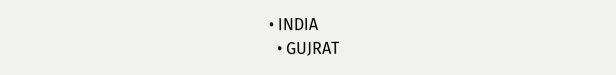• INDIA
  • GUJRAT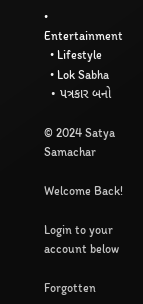• Entertainment
  • Lifestyle
  • Lok Sabha
  • પત્રકાર બનો

© 2024 Satya Samachar

Welcome Back!

Login to your account below

Forgotten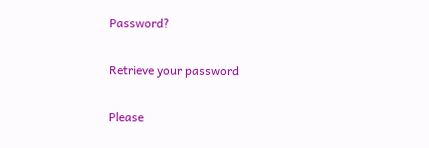Password?

Retrieve your password

Please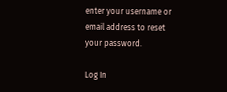enter your username or email address to reset your password.

Log In